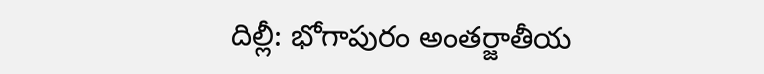దిల్లీ: భోగాపురం అంతర్జాతీయ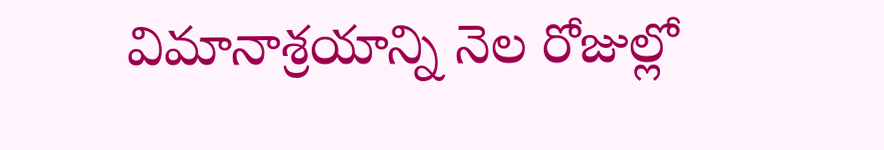విమానాశ్రయాన్ని నెల రోజుల్లో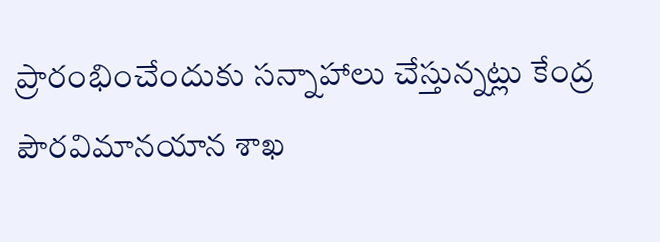ప్రారంభించేందుకు సన్నాహాలు చేస్తున్నట్లు కేంద్ర పౌరవిమానయాన శాఖ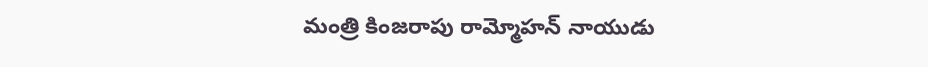మంత్రి కింజరాపు రామ్మోహన్ నాయుడు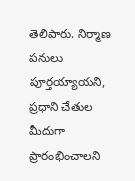తెలిపారు. నిర్మాణ పనులు పూర్తయ్యాయని, ప్రధాని చేతుల మీదుగా ప్రారంభించాలని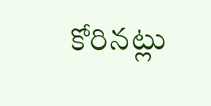కోరినట్లు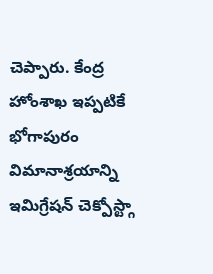చెప్పారు. కేంద్ర హోంశాఖ ఇప్పటికే భోగాపురం విమానాశ్రయాన్ని ఇమిగ్రేషన్ చెక్పోస్ట్గా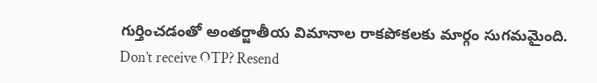గుర్తించడంతో అంతర్జాతీయ విమానాల రాకపోకలకు మార్గం సుగమమైంది.
Don’t receive OTP? Resend